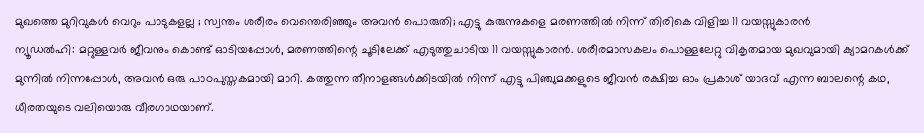മുഖത്തെ മുറിവുകൾ വെറും പാടുകളല്ല ; സ്വന്തം ശരീരം വെന്തെരിഞ്ഞും അവൻ പൊരുതി; എട്ടു കുരുന്നുകളെ മരണത്തിൽ നിന്ന് തിരികെ വിളിച്ച 11 വയസ്സുകാരൻ
ന്യൂഡൽഹി: മറ്റുള്ളവർ ജീവനും കൊണ്ട് ഓടിയപ്പോൾ, മരണത്തിന്റെ ചൂടിലേക്ക് എടുത്തുചാടിയ 11 വയസ്സുകാരൻ. ശരീരമാസകലം പൊള്ളലേറ്റു വികൃതമായ മുഖവുമായി ക്യാമറകൾക്ക് മുന്നിൽ നിന്നപ്പോൾ, അവൻ ഒരു പാഠപുസ്തകമായി മാറി. കത്തുന്ന തീനാളങ്ങൾക്കിടയിൽ നിന്ന് എട്ടു പിഞ്ചുമക്കളുടെ ജീവൻ രക്ഷിച്ച ഓം പ്രകാശ് യാദവ് എന്ന ബാലന്റെ കഥ, ധീരതയുടെ വലിയൊരു വീരഗാഥയാണ്.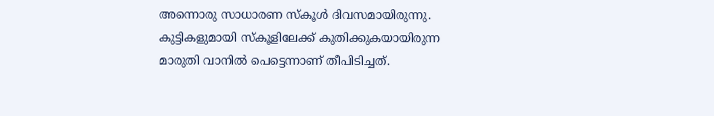അന്നൊരു സാധാരണ സ്കൂൾ ദിവസമായിരുന്നു. കുട്ടികളുമായി സ്കൂളിലേക്ക് കുതിക്കുകയായിരുന്ന മാരുതി വാനിൽ പെട്ടെന്നാണ് തീപിടിച്ചത്.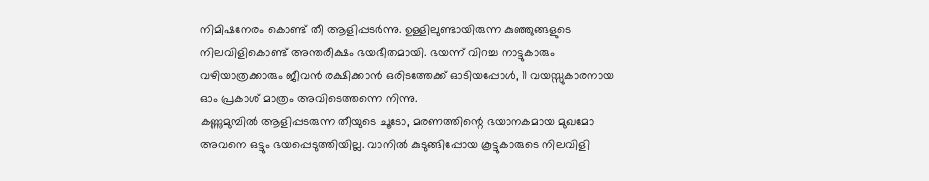നിമിഷനേരം കൊണ്ട് തീ ആളിപ്പടർന്നു. ഉള്ളിലുണ്ടായിരുന്ന കുഞ്ഞുങ്ങളുടെ നിലവിളികൊണ്ട് അന്തരീക്ഷം ഭയഭീതമായി. ഭയന്ന് വിറച്ച നാട്ടുകാരും വഴിയാത്രക്കാരും ജീവൻ രക്ഷിക്കാൻ ഒരിടത്തേക്ക് ഓടിയപ്പോൾ, 11 വയസ്സുകാരനായ ഓം പ്രകാശ് മാത്രം അവിടെത്തന്നെ നിന്നു.
കണ്ണുമുമ്പിൽ ആളിപ്പടരുന്ന തീയുടെ ചൂടോ, മരണത്തിന്റെ ഭയാനകമായ മുഖമോ അവനെ ഒട്ടും ഭയപ്പെടുത്തിയില്ല. വാനിൽ കുടുങ്ങിപ്പോയ കൂട്ടുകാരുടെ നിലവിളി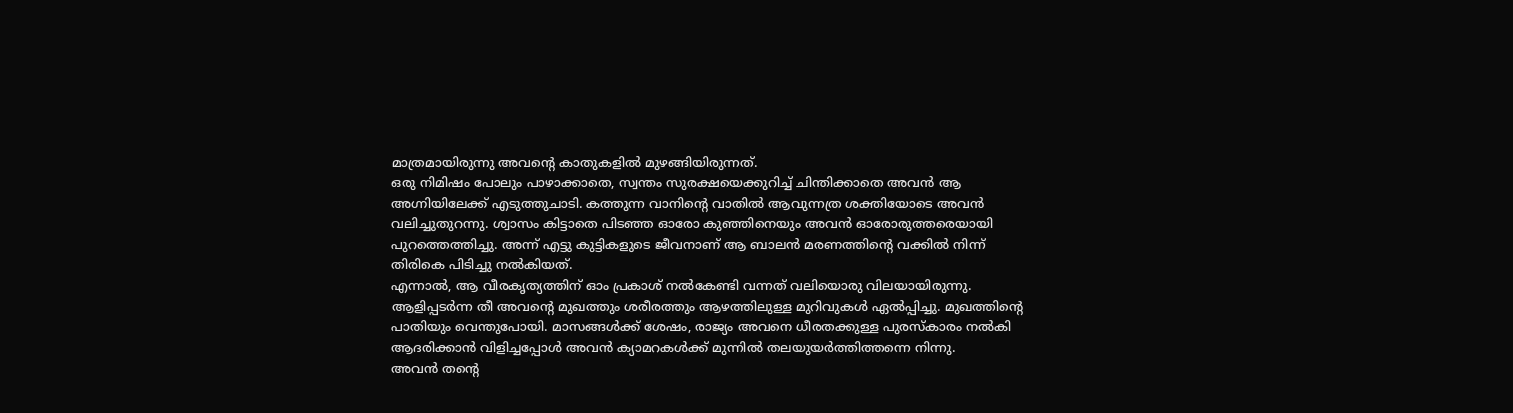മാത്രമായിരുന്നു അവന്റെ കാതുകളിൽ മുഴങ്ങിയിരുന്നത്.
ഒരു നിമിഷം പോലും പാഴാക്കാതെ, സ്വന്തം സുരക്ഷയെക്കുറിച്ച് ചിന്തിക്കാതെ അവൻ ആ അഗ്നിയിലേക്ക് എടുത്തുചാടി. കത്തുന്ന വാനിന്റെ വാതിൽ ആവുന്നത്ര ശക്തിയോടെ അവൻ വലിച്ചുതുറന്നു. ശ്വാസം കിട്ടാതെ പിടഞ്ഞ ഓരോ കുഞ്ഞിനെയും അവൻ ഓരോരുത്തരെയായി പുറത്തെത്തിച്ചു. അന്ന് എട്ടു കുട്ടികളുടെ ജീവനാണ് ആ ബാലൻ മരണത്തിന്റെ വക്കിൽ നിന്ന് തിരികെ പിടിച്ചു നൽകിയത്.
എന്നാൽ, ആ വീരകൃത്യത്തിന് ഓം പ്രകാശ് നൽകേണ്ടി വന്നത് വലിയൊരു വിലയായിരുന്നു. ആളിപ്പടർന്ന തീ അവന്റെ മുഖത്തും ശരീരത്തും ആഴത്തിലുള്ള മുറിവുകൾ ഏൽപ്പിച്ചു. മുഖത്തിന്റെ പാതിയും വെന്തുപോയി. മാസങ്ങൾക്ക് ശേഷം, രാജ്യം അവനെ ധീരതക്കുള്ള പുരസ്കാരം നൽകി ആദരിക്കാൻ വിളിച്ചപ്പോൾ അവൻ ക്യാമറകൾക്ക് മുന്നിൽ തലയുയർത്തിത്തന്നെ നിന്നു.
അവൻ തന്റെ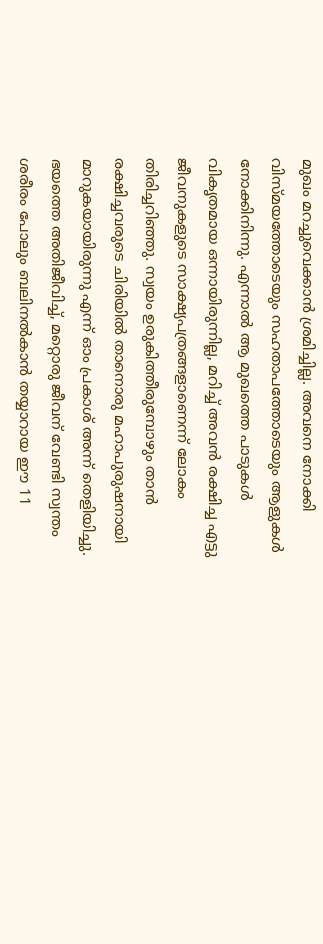മുഖം മറച്ചുവെക്കാൻ ശ്രമിച്ചില്ല. അവനെ നോക്കി വിസ്മയത്തോടെയും സഹതാപത്തോടെയും ആളുകൾ നോക്കിനിന്നു. എന്നാൽ ആ മുഖത്തെ പാടുകൾ വികൃതമായ ഒന്നായിരുന്നില്ല, മറിച്ച് അവൻ രക്ഷിച്ച എട്ടു ജീവനുകളുടെ സാക്ഷ്യപത്രങ്ങളാണെന്ന് ലോകം തിരിച്ചറിഞ്ഞു. സ്വയം ഉരുകിത്തീരുമ്പോഴും താൻ രക്ഷിച്ചവരുടെ ചിരിയിൽ താനൊരു മഹാപുരുഷനായി മാറുകയായിരുന്നു എന്ന് ഓം പ്രകാശ് അന്ന് തെളിയിച്ചു.
ഭയത്തെ അതിജീവിച്ച്, മറ്റൊരു ജീവന് വേണ്ടി സ്വന്തം ശരീരം പോലും ബലിനൽകാൻ തയ്യാറായ ഈ 11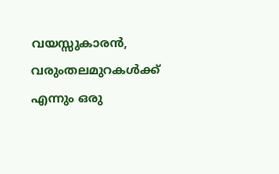വയസ്സുകാരൻ, വരുംതലമുറകൾക്ക് എന്നും ഒരു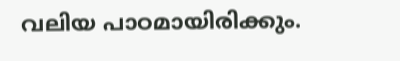വലിയ പാഠമായിരിക്കും.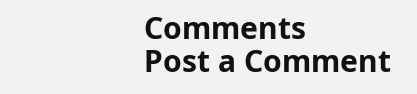Comments
Post a Comment